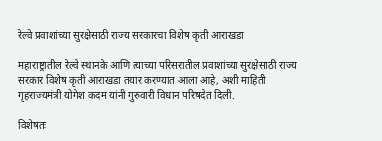रेल्वे प्रवाशांच्या सुरक्षेसाठी राज्य सरकारचा विशेष कृती आराखडा

महाराष्ट्रातील रेल्वे स्थानके आणि त्याच्या परिसरातील प्रवाशांच्या सुरक्षेसाठी राज्य सरकार विशेष कृती आराखडा तयार करण्यात आला आहे, अशी माहिती गृहराज्यमंत्री योगेश कदम यांनी गुरुवारी विधान परिषदेत दिली.

विशेषतः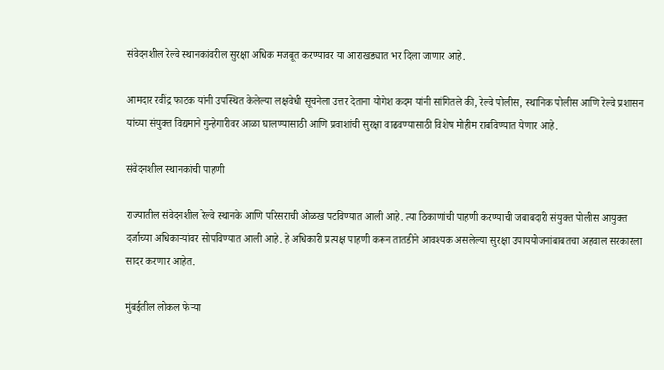संवेदनशील रेल्वे स्थानकांवरील सुरक्षा अधिक मजबूत करण्यावर या आराखड्यात भर दिला जाणार आहे.

आमदार रवींद्र फाटक यांनी उपस्थित केलेल्या लक्षवेधी सूचनेला उत्तर देताना योगेश कदम यांनी सांगितले की, रेल्वे पोलीस, स्थानिक पोलीस आणि रेल्वे प्रशासन यांच्या संयुक्त विद्यमाने गुन्हेगारीवर आळा घालण्यासाठी आणि प्रवाशांची सुरक्षा वाढवण्यासाठी विशेष मोहीम राबविण्यात येणार आहे.

संवेदनशील स्थानकांची पाहणी

राज्यातील संवेदनशील रेल्वे स्थानके आणि परिसराची ओळख पटविण्यात आली आहे. त्या ठिकाणांची पाहणी करण्याची जबाबदारी संयुक्त पोलीस आयुक्त दर्जाच्या अधिकाऱ्यांवर सोपविण्यात आली आहे. हे अधिकारी प्रत्यक्ष पाहणी करून तातडीने आवश्यक असलेल्या सुरक्षा उपाययोजनांबाबतचा अहवाल सरकारला सादर करणार आहेत.

मुंबईतील लोकल फेऱ्या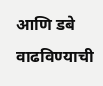आणि डबे वाढविण्याची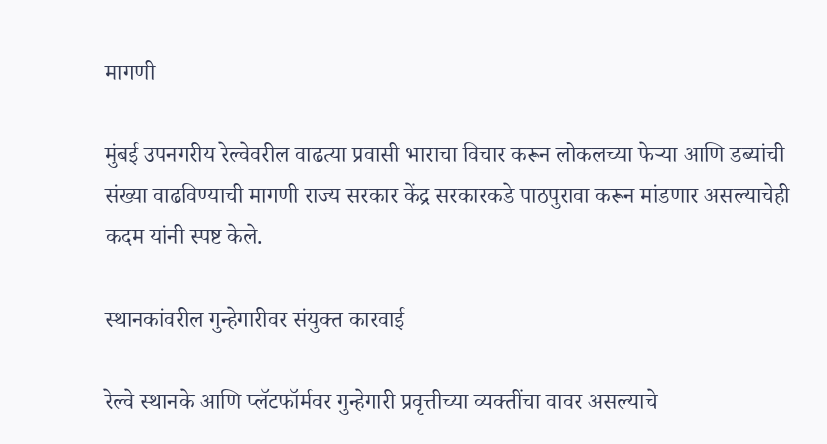मागणी

मुंबई उपनगरीय रेल्वेवरील वाढत्या प्रवासी भाराचा विचार करून लोकलच्या फेऱ्या आणि डब्यांची संख्या वाढविण्याची मागणी राज्य सरकार केंद्र सरकारकडे पाठपुरावा करून मांडणार असल्याचेही कदम यांनी स्पष्ट केले.

स्थानकांवरील गुन्हेगारीवर संयुक्त कारवाई

रेल्वे स्थानके आणि प्लॅटफॉर्मवर गुन्हेगारी प्रवृत्तीच्या व्यक्तींचा वावर असल्याचे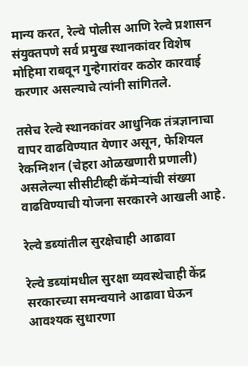मान्य करत, रेल्वे पोलीस आणि रेल्वे प्रशासन संयुक्तपणे सर्व प्रमुख स्थानकांवर विशेष मोहिमा राबवून गुन्हेगारांवर कठोर कारवाई करणार असल्याचे त्यांनी सांगितले.

तसेच रेल्वे स्थानकांवर आधुनिक तंत्रज्ञानाचा वापर वाढविण्यात येणार असून, फेशियल रेकग्निशन (चेहरा ओळखणारी प्रणाली) असलेल्या सीसीटीव्ही कॅमेऱ्यांची संख्या वाढविण्याची योजना सरकारने आखली आहे.

रेल्वे डब्यांतील सुरक्षेचाही आढावा

रेल्वे डब्यांमधील सुरक्षा व्यवस्थेचाही केंद्र सरकारच्या समन्वयाने आढावा घेऊन आवश्यक सुधारणा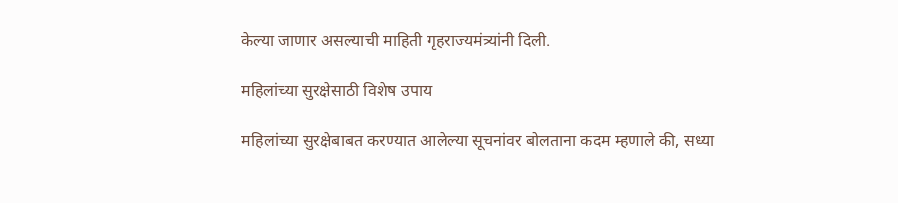केल्या जाणार असल्याची माहिती गृहराज्यमंत्र्यांनी दिली.

महिलांच्या सुरक्षेसाठी विशेष उपाय

महिलांच्या सुरक्षेबाबत करण्यात आलेल्या सूचनांवर बोलताना कदम म्हणाले की, सध्या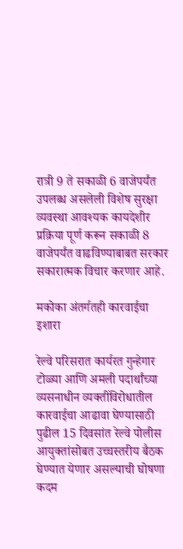रात्री 9 ते सकाळी 6 वाजेपर्यंत उपलब्ध असलेली विशेष सुरक्षा व्यवस्था आवश्यक कायदेशीर प्रक्रिया पूर्ण करून सकाळी 8 वाजेपर्यंत वाढविण्याबाबत सरकार सकारात्मक विचार करणार आहे.

मकोका अंतर्गतही कारवाईचा इशारा

रेल्वे परिसरात कार्यरत गुन्हेगार टोळ्या आणि अमली पदार्थांच्या व्यसनाधीन व्यक्तींविरोधातील कारवाईचा आढावा घेण्यासाठी पुढील 15 दिवसांत रेल्वे पोलीस आयुक्तांसोबत उच्चस्तरीय बैठक घेण्यात येणार असल्याची घोषणा कदम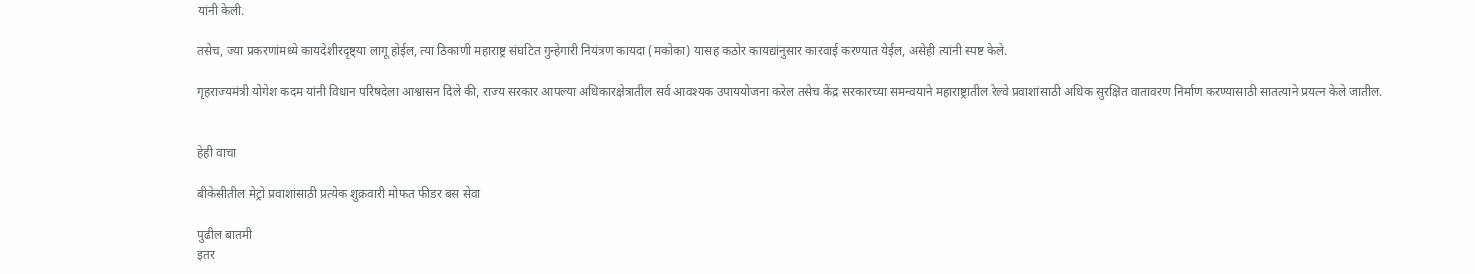यांनी केली.

तसेच, ज्या प्रकरणांमध्ये कायदेशीरदृष्ट्या लागू होईल, त्या ठिकाणी महाराष्ट्र संघटित गुन्हेगारी नियंत्रण कायदा (मकोका) यासह कठोर कायद्यांनुसार कारवाई करण्यात येईल, असेही त्यांनी स्पष्ट केले.

गृहराज्यमंत्री योगेश कदम यांनी विधान परिषदेला आश्वासन दिले की, राज्य सरकार आपल्या अधिकारक्षेत्रातील सर्व आवश्यक उपाययोजना करेल तसेच केंद्र सरकारच्या समन्वयाने महाराष्ट्रातील रेल्वे प्रवाशांसाठी अधिक सुरक्षित वातावरण निर्माण करण्यासाठी सातत्याने प्रयत्न केले जातील.


हेही वाचा

बीकेसीतील मेट्रो प्रवाशांसाठी प्रत्येक शुक्रवारी मोफत फीडर बस सेवा

पुढील बातमी
इतर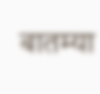बातम्या